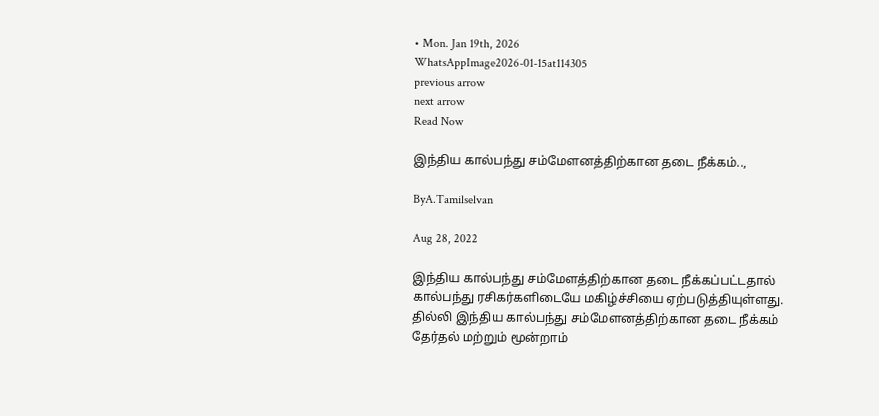• Mon. Jan 19th, 2026
WhatsAppImage2026-01-15at114305
previous arrow
next arrow
Read Now

இந்திய கால்பந்து சம்மேளனத்திற்கான தடை நீக்கம்..,

ByA.Tamilselvan

Aug 28, 2022

இந்திய கால்பந்து சம்மேளத்திற்கான தடை நீக்கப்பட்டதால் கால்பந்து ரசிகர்களிடையே மகிழ்ச்சியை ஏற்படுத்தியுள்ளது.
தில்லி இந்திய கால்பந்து சம்மேளனத்திற்கான தடை நீக்கம் தேர்தல் மற்றும் மூன்றாம்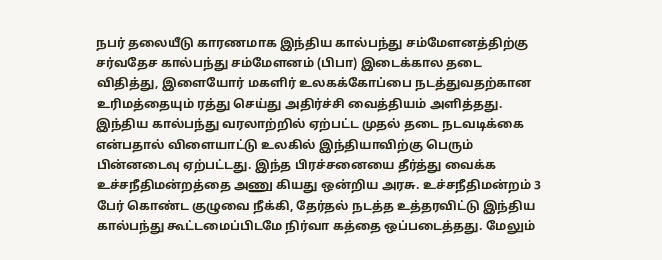நபர் தலையீடு காரணமாக இந்திய கால்பந்து சம்மேளனத்திற்கு சர்வதேச கால்பந்து சம்மேளனம் (பிபா) இடைக்கால தடை விதித்து, இளையோர் மகளிர் உலகக்கோப்பை நடத்துவதற்கான உரிமத்தையும் ரத்து செய்து அதிர்ச்சி வைத்தியம் அளித்தது. இந்திய கால்பந்து வரலாற்றில் ஏற்பட்ட முதல் தடை நடவடிக்கை என்பதால் விளையாட்டு உலகில் இந்தியாவிற்கு பெரும் பின்னடைவு ஏற்பட்டது. இந்த பிரச்சனையை தீர்த்து வைக்க உச்சநீதிமன்றத்தை அணு கியது ஒன்றிய அரசு. உச்சநீதிமன்றம் 3 பேர் கொண்ட குழுவை நீக்கி, தேர்தல் நடத்த உத்தரவிட்டு இந்திய கால்பந்து கூட்டமைப்பிடமே நிர்வா கத்தை ஒப்படைத்தது. மேலும்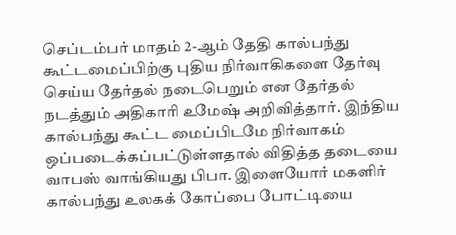செப்டம்பர் மாதம் 2-ஆம் தேதி கால்பந்து கூட்டமைப்பிற்கு புதிய நிர்வாகிகளை தேர்வு செய்ய தேர்தல் நடைபெறும் என தேர்தல் நடத்தும் அதிகாரி உமேஷ் அறிவித்தார். இந்திய கால்பந்து கூட்ட மைப்பிடமே நிர்வாகம் ஒப்படைக்கப்பட்டுள்ளதால் விதித்த தடையை வாபஸ் வாங்கியது பிபா. இளையோர் மகளிர் கால்பந்து உலகக் கோப்பை போட்டியை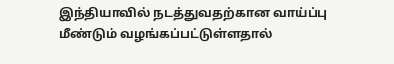இந்தியாவில் நடத்துவதற்கான வாய்ப்பு மீண்டும் வழங்கப்பட்டுள்ளதால்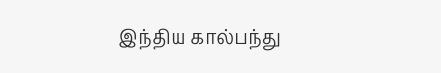இந்திய கால்பந்து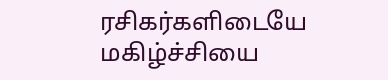ரசிகர்களிடையே மகிழ்ச்சியை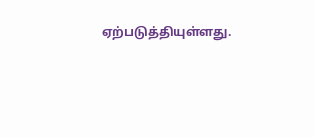ஏற்படுத்தியுள்ளது.